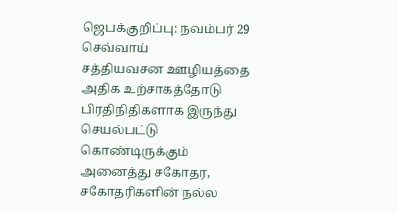ஜெபக்குறிப்பு: நவம்பர் 29 செவ்வாய்
சத்தியவசன ஊழியத்தை அதிக உற்சாகத்தோடு பிரதிநிதிகளாக இருந்து செயல்பட்டு கொண்டிருக்கும் அனைத்து சகோதர, சகோதரிகளின் நல்ல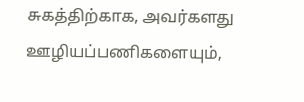சுகத்திற்காக, அவர்களது ஊழியப்பணிகளையும்,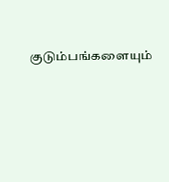குடும்பங்களையும்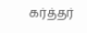கர்த்தர்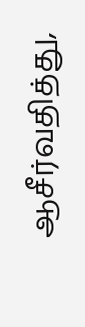ஆசீர்வதித்து,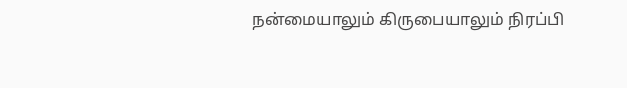நன்மையாலும் கிருபையாலும் நிரப்பி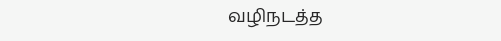வழிநடத்த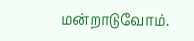மன்றாடுவோம்.